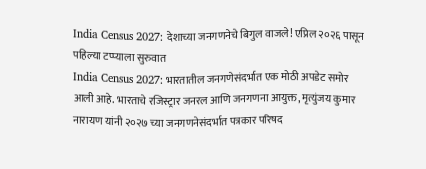India Census 2027: देशाच्या जनगणनेचे बिगुल वाजले! एप्रिल २०२६ पासून पहिल्या टप्प्याला सुरुवात
India Census 2027: भारतातील जनगणेसंदर्भात एक मोठी अपडेट समोर आली आहे. भारताचे रजिस्ट्रार जनरल आणि जनगणना आयुक्त, मृत्युंजय कुमार नारायण यांनी २०२७ च्या जनगणनेसंदर्भात पत्रकार परिषद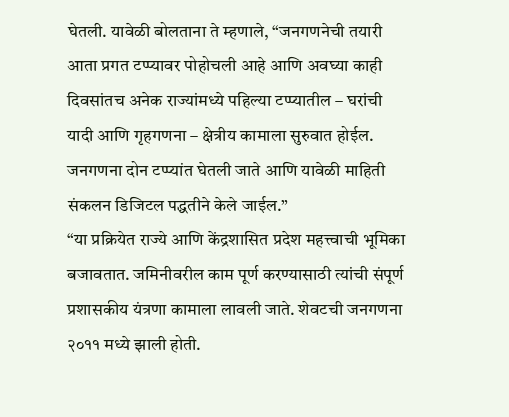घेतली. यावेळी बोलताना ते म्हणाले, “जनगणनेची तयारी आता प्रगत टप्प्यावर पोहोचली आहे आणि अवघ्या काही दिवसांतच अनेक राज्यांमध्ये पहिल्या टप्प्यातील – घरांची यादी आणि गृहगणना – क्षेत्रीय कामाला सुरुवात होईल. जनगणना दोन टप्प्यांत घेतली जाते आणि यावेळी माहिती संकलन डिजिटल पद्धतीने केले जाईल.”
“या प्रक्रियेत राज्ये आणि केंद्रशासित प्रदेश महत्त्वाची भूमिका बजावतात. जमिनीवरील काम पूर्ण करण्यासाठी त्यांची संपूर्ण प्रशासकीय यंत्रणा कामाला लावली जाते. शेवटची जनगणना २०११ मध्ये झाली होती.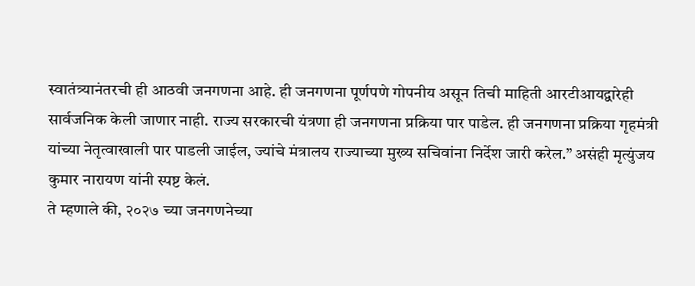स्वातंत्र्यानंतरची ही आठवी जनगणना आहे. ही जनगणना पूर्णपणे गोपनीय असून तिची माहिती आरटीआयद्वारेही सार्वजनिक केली जाणार नाही. राज्य सरकारची यंत्रणा ही जनगणना प्रक्रिया पार पाडेल. ही जनगणना प्रक्रिया गृहमंत्री यांच्या नेतृत्वाखाली पार पाडली जाईल, ज्यांचे मंत्रालय राज्याच्या मुख्य सचिवांना निर्देश जारी करेल.” असंही मृत्युंजय कुमार नारायण यांनी स्पष्ट केलं.
ते म्हणाले की, २०२७ च्या जनगणनेच्या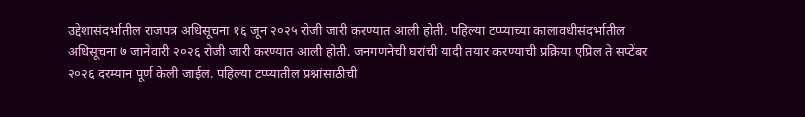उद्देशासंदर्भातील राजपत्र अधिसूचना १६ जून २०२५ रोजी जारी करण्यात आली होती. पहिल्या टप्प्याच्या कालावधीसंदर्भातील अधिसूचना ७ जानेवारी २०२६ रोजी जारी करण्यात आली होती. जनगणनेची घरांची यादी तयार करण्याची प्रक्रिया एप्रिल ते सप्टेंबर २०२६ दरम्यान पूर्ण केली जाईल. पहिल्या टप्प्यातील प्रश्नांसाठीची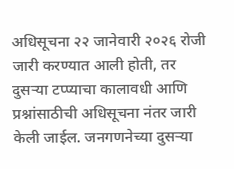अधिसूचना २२ जानेवारी २०२६ रोजी जारी करण्यात आली होती, तर दुसऱ्या टप्प्याचा कालावधी आणि प्रश्नांसाठीची अधिसूचना नंतर जारी केली जाईल. जनगणनेच्या दुसऱ्या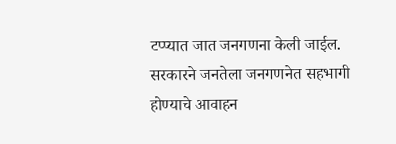टप्प्यात जात जनगणना केली जाईल. सरकारने जनतेला जनगणनेत सहभागी होण्याचे आवाहन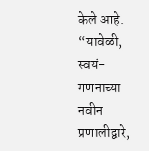केले आहे.
“यावेळी, स्वयं-गणनाच्या नवीन प्रणालीद्वारे,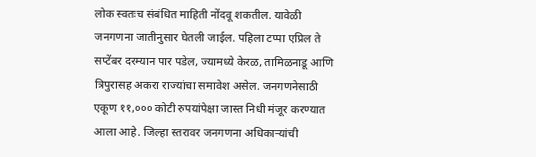लोक स्वतःच संबंधित माहिती नोंदवू शकतील. यावेळी जनगणना जातीनुसार घेतली जाईल. पहिला टप्पा एप्रिल ते सप्टेंबर दरम्यान पार पडेल, ज्यामध्ये केरळ, तामिळनाडू आणि त्रिपुरासह अकरा राज्यांचा समावेश असेल. जनगणनेसाठी एकूण ११,००० कोटी रुपयांपेक्षा जास्त निधी मंजूर करण्यात आला आहे. जिल्हा स्तरावर जनगणना अधिकाऱ्यांची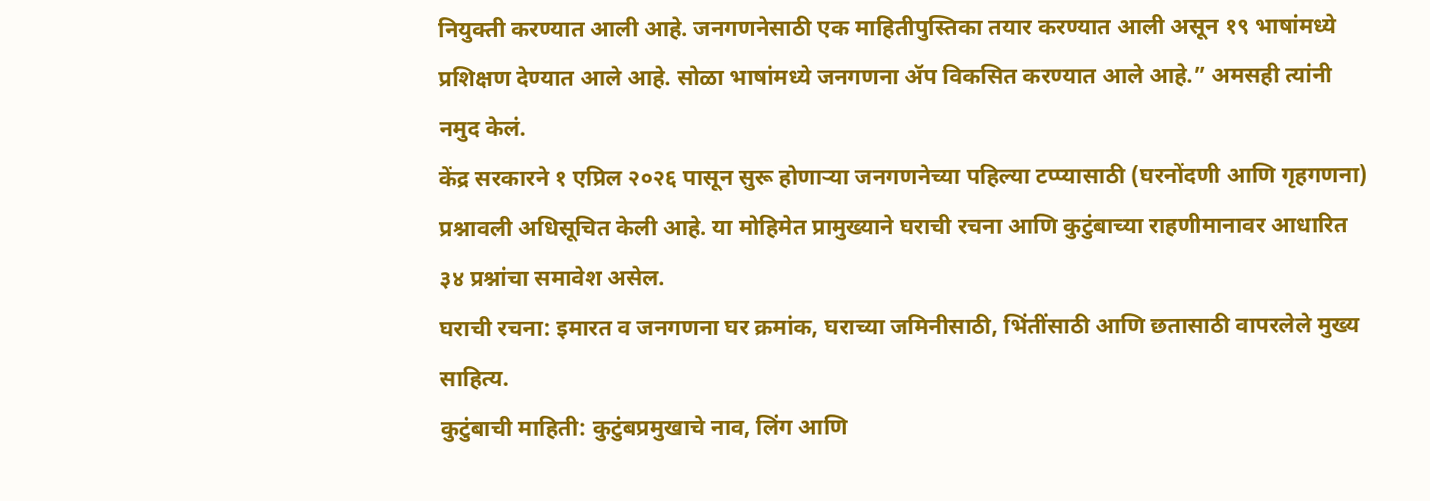नियुक्ती करण्यात आली आहे. जनगणनेसाठी एक माहितीपुस्तिका तयार करण्यात आली असून १९ भाषांमध्ये प्रशिक्षण देण्यात आले आहे. सोळा भाषांमध्ये जनगणना ॲप विकसित करण्यात आले आहे.” अमसही त्यांनी नमुद केलं.
केंद्र सरकारने १ एप्रिल २०२६ पासून सुरू होणाऱ्या जनगणनेच्या पहिल्या टप्प्यासाठी (घरनोंदणी आणि गृहगणना) प्रश्नावली अधिसूचित केली आहे. या मोहिमेत प्रामुख्याने घराची रचना आणि कुटुंबाच्या राहणीमानावर आधारित ३४ प्रश्नांचा समावेश असेल.
घराची रचना: इमारत व जनगणना घर क्रमांक, घराच्या जमिनीसाठी, भिंतींसाठी आणि छतासाठी वापरलेले मुख्य साहित्य.
कुटुंबाची माहिती: कुटुंबप्रमुखाचे नाव, लिंग आणि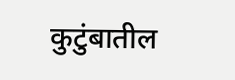कुटुंबातील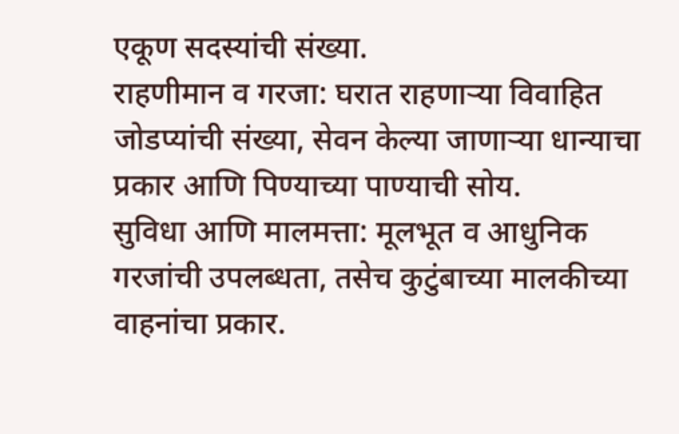एकूण सदस्यांची संख्या.
राहणीमान व गरजा: घरात राहणाऱ्या विवाहित जोडप्यांची संख्या, सेवन केल्या जाणाऱ्या धान्याचा प्रकार आणि पिण्याच्या पाण्याची सोय.
सुविधा आणि मालमत्ता: मूलभूत व आधुनिक गरजांची उपलब्धता, तसेच कुटुंबाच्या मालकीच्या वाहनांचा प्रकार.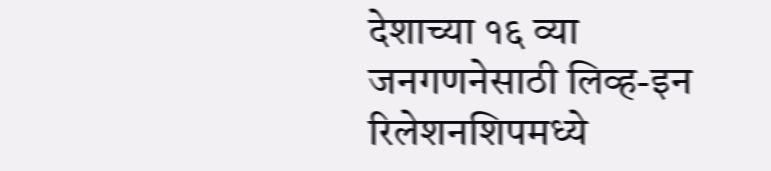देशाच्या १६ व्या जनगणनेसाठी लिव्ह-इन रिलेशनशिपमध्ये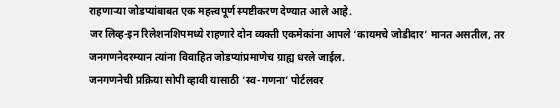राहणाऱ्या जोडप्यांबाबत एक महत्त्वपूर्ण स्पष्टीकरण देण्यात आले आहे.
जर लिव्ह-इन रिलेशनशिपमध्ये राहणारे दोन व्यक्ती एकमेकांना आपले ‘कायमचे जोडीदार’ मानत असतील, तर जनगणनेदरम्यान त्यांना विवाहित जोडप्यांप्रमाणेच ग्राह्य धरले जाईल.
जनगणनेची प्रक्रिया सोपी व्हावी यासाठी ‘स्व-गणना’ पोर्टलवर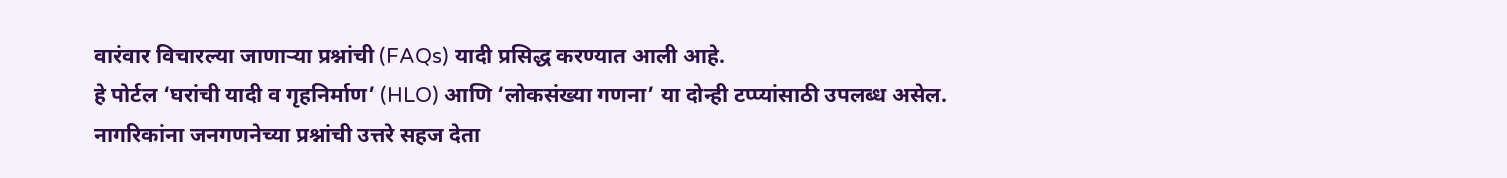वारंवार विचारल्या जाणाऱ्या प्रश्नांची (FAQs) यादी प्रसिद्ध करण्यात आली आहे.
हे पोर्टल ‘घरांची यादी व गृहनिर्माण’ (HLO) आणि ‘लोकसंख्या गणना’ या दोन्ही टप्प्यांसाठी उपलब्ध असेल.
नागरिकांना जनगणनेच्या प्रश्नांची उत्तरे सहज देता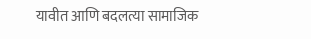यावीत आणि बदलत्या सामाजिक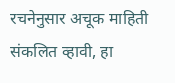रचनेनुसार अचूक माहिती संकलित व्हावी, हा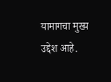यामागचा मुख्य उद्देश आहे.